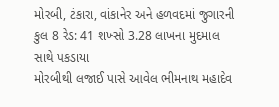મોરબી, ટંકારા, વાંકાનેર અને હળવદમાં જુગારની કુલ 8 રેડ: 41 શખ્સો 3.28 લાખના મુદમાલ સાથે પકડાયા
મોરબીથી લજાઈ પાસે આવેલ ભીમનાથ મહાદેવ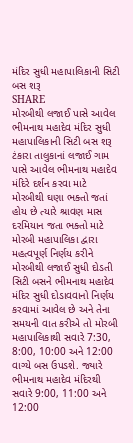મંદિર સુધી મહાપાલિકાની સિટી બસ શરૂ
SHARE
મોરબીથી લજાઈ પાસે આવેલ ભીમનાથ મહાદેવ મંદિર સુધી મહાપાલિકાની સિટી બસ શરૂ
ટંકારા તાલુકાનાં લજાઈ ગામ પાસે આવેલ ભીમનાથ મહાદેવ મંદિરે દર્શન કરવા માટે મોરબીથી ઘણા ભક્તો જતાં હોય છે ત્યારે શ્રાવણ માસ દરમિયાન જતા ભક્તો માટે મોરબી મહાપાલિકા દ્વારા મહત્વપૂર્ણ નિર્ણય કરીને મોરબીથી લજાઈ સુધી દોડતી સિટી બસને ભીમનાથ મહાદેવ મંદિર સુધી દોડાવવાનો નિર્ણય કરવામાં આવેલ છે અને તેના સમયની વાત કરીએ તો મોરબી મહાપાલિકાથી સવારે 7:30, 8:00, 10:00 અને 12:00 વાગ્યે બસ ઉપડશે. જ્યારે ભીમનાથ મહાદેવ મંદિરથી સવારે 9:00, 11:00 અને 12:00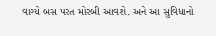વાગ્યે બસ પરત મોરબી આવશે. અને આ સુવિધાનો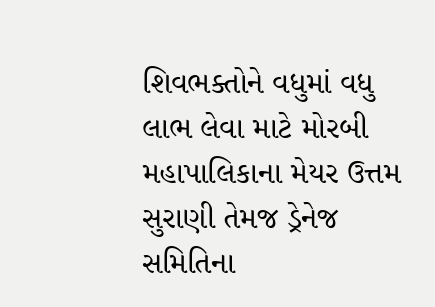શિવભક્તોને વધુમાં વધુ લાભ લેવા માટે મોરબી મહાપાલિકાના મેયર ઉત્તમ સુરાણી તેમજ ડ્રેનેજ સમિતિના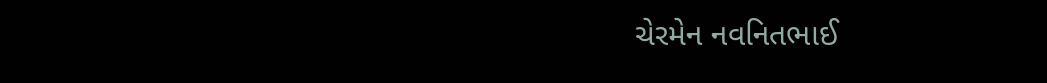ચેરમેન નવનિતભાઈ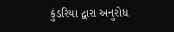કુંડરિયા દ્વારા અનુરોધ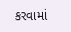કરવામાં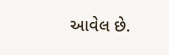આવેલ છે.